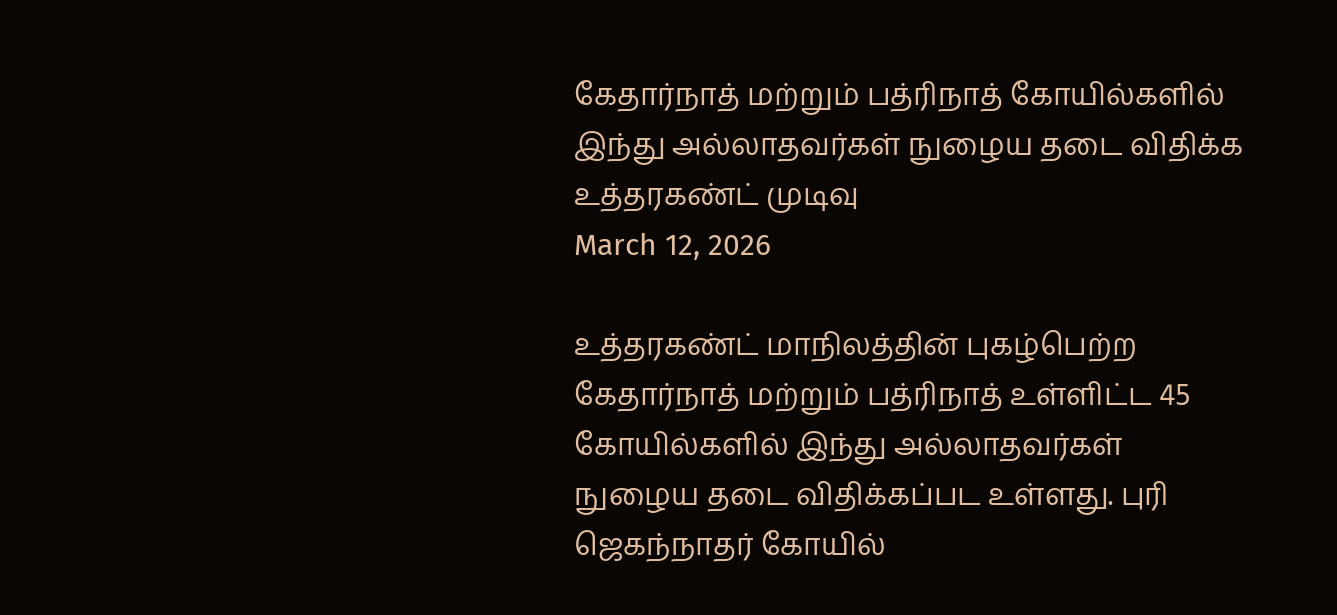கேதார்நாத் மற்றும் பத்ரிநாத் கோயில்களில் இந்து அல்லாதவர்கள் நுழைய தடை விதிக்க உத்தரகண்ட் முடிவு
March 12, 2026

உத்தரகண்ட் மாநிலத்தின் புகழ்பெற்ற கேதார்நாத் மற்றும் பத்ரிநாத் உள்ளிட்ட 45 கோயில்களில் இந்து அல்லாதவர்கள் நுழைய தடை விதிக்கப்பட உள்ளது. புரி ஜெகந்நாதர் கோயில்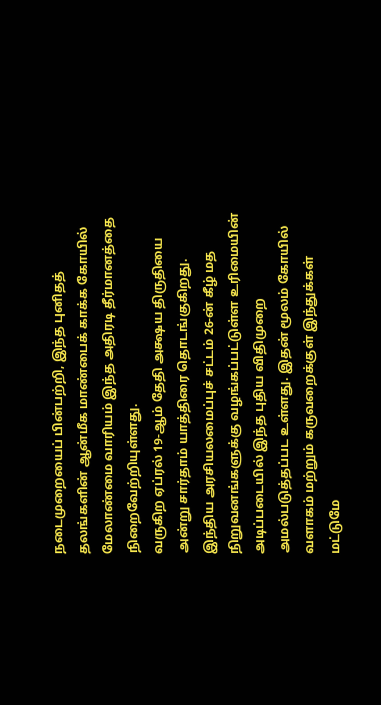நடைமுறையைப் பின்பற்றி, இந்த புனிதத் தலங்களின் ஆன்மீக மாண்பைக் காக்க கோயில் மேலாண்மை வாரியம் இந்த அதிரடி தீர்மானத்தை நிறைவேற்றியுள்ளது.
வருகிற ஏப்ரல் 19-ஆம் தேதி அக்ஷய திருதியை அன்று சார்தாம் யாத்திரை தொடங்குகிறது. இந்திய அரசியலமைப்புச் சட்டம் 26-ன் கீழ் மத நிறுவனங்களுக்கு வழங்கப்பட்டுள்ள உரிமையின் அடிப்படையில் இந்த புதிய விதிமுறை அமல்படுத்தப்பட உள்ளது. இதன் மூலம் கோயில் வளாகம் மற்றும் கருவறைக்குள் இந்துக்கள் மட்டுமே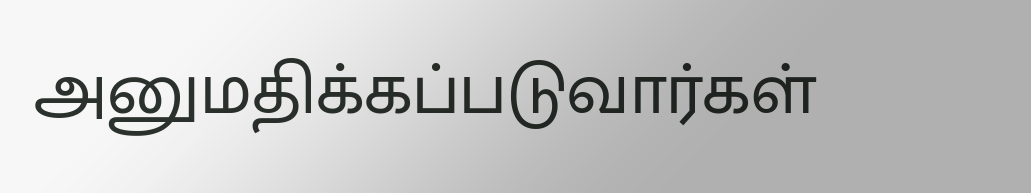அனுமதிக்கப்படுவார்கள்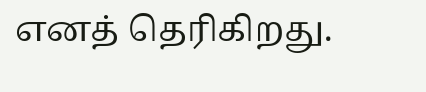எனத் தெரிகிறது.